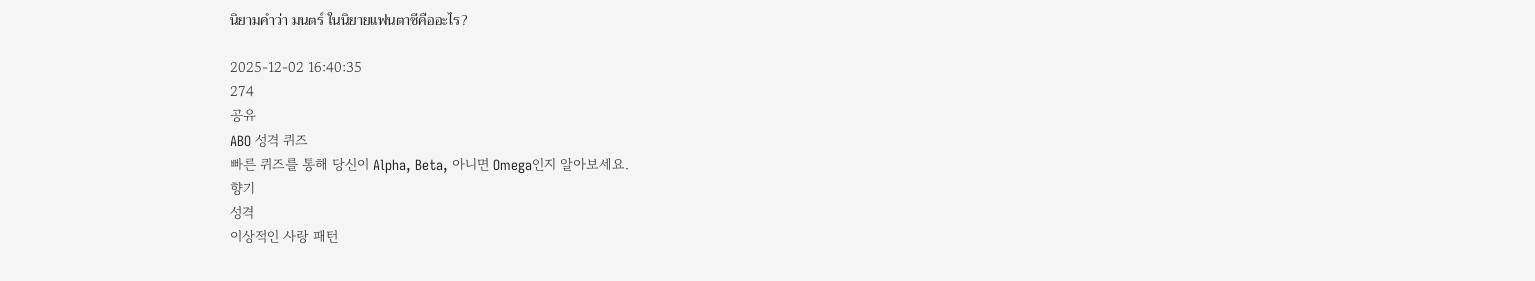นิยามคำว่า มนตร์ ในนิยายแฟนตาซีคืออะไร?

2025-12-02 16:40:35
274
공유
ABO 성격 퀴즈
빠른 퀴즈를 통해 당신이 Alpha, Beta, 아니면 Omega인지 알아보세요.
향기
성격
이상적인 사랑 패턴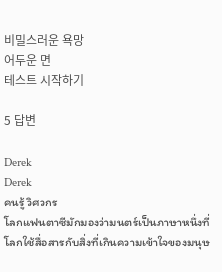비밀스러운 욕망
어두운 면
테스트 시작하기

5 답변

Derek
Derek
คนรู้ วิศวกร
โลกแฟนตาซีมักมองว่ามนตร์เป็นภาษาหนึ่งที่โลกใช้สื่อสารกับสิ่งที่เกินความเข้าใจของมนุษ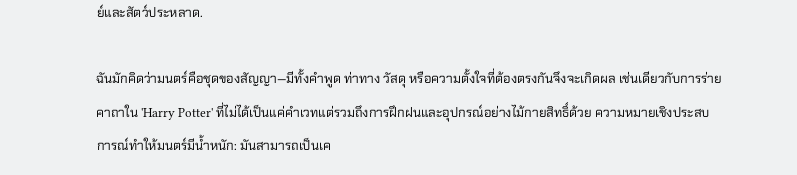ย์และสัตว์ประหลาด.

ฉันมักคิดว่ามนตร์คือชุดของสัญญา—มีทั้งคำพูด ท่าทาง วัสดุ หรือความตั้งใจที่ต้องตรงกันจึงจะเกิดผล เช่นเดียวกับการร่ายคาถาใน 'Harry Potter' ที่ไม่ได้เป็นแค่คำเวทแต่รวมถึงการฝึกฝนและอุปกรณ์อย่างไม้กายสิทธิ์ด้วย ความหมายเชิงประสบการณ์ทำให้มนตร์มีน้ำหนัก: มันสามารถเป็นเค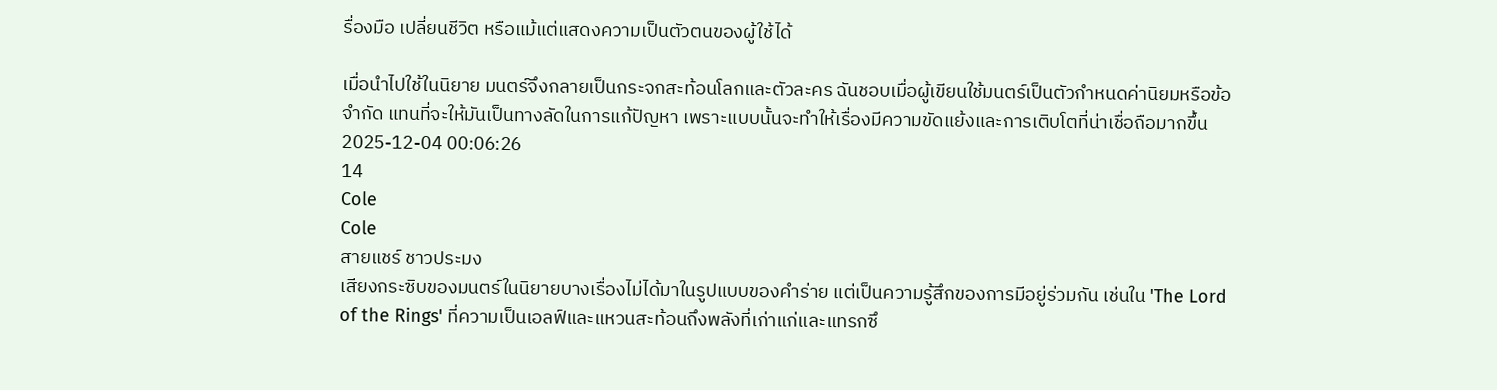รื่องมือ เปลี่ยนชีวิต หรือแม้แต่แสดงความเป็นตัวตนของผู้ใช้ได้

เมื่อนำไปใช้ในนิยาย มนตร์จึงกลายเป็นกระจกสะท้อนโลกและตัวละคร ฉันชอบเมื่อผู้เขียนใช้มนตร์เป็นตัวกำหนดค่านิยมหรือข้อจำกัด แทนที่จะให้มันเป็นทางลัดในการแก้ปัญหา เพราะแบบนั้นจะทำให้เรื่องมีความขัดแย้งและการเติบโตที่น่าเชื่อถือมากขึ้น
2025-12-04 00:06:26
14
Cole
Cole
สายแชร์ ชาวประมง
เสียงกระซิบของมนตร์ในนิยายบางเรื่องไม่ได้มาในรูปแบบของคำร่าย แต่เป็นความรู้สึกของการมีอยู่ร่วมกัน เช่นใน 'The Lord of the Rings' ที่ความเป็นเอลฟ์และแหวนสะท้อนถึงพลังที่เก่าแก่และแทรกซึ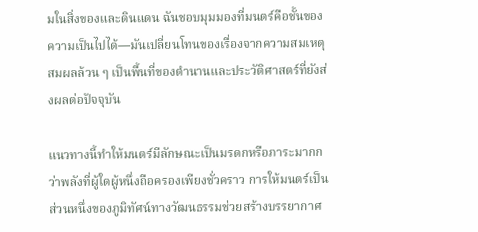มในสิ่งของและดินแดน ฉันชอบมุมมองที่มนตร์คือชั้นของความเป็นไปได้—มันเปลี่ยนโทนของเรื่องจากความสมเหตุสมผลล้วน ๆ เป็นพื้นที่ของตำนานและประวัติศาสตร์ที่ยังส่งผลต่อปัจจุบัน

แนวทางนี้ทำให้มนตร์มีลักษณะเป็นมรดกหรือภาระมากกว่าพลังที่ผู้ใดผู้หนึ่งถือครองเพียงชั่วคราว การให้มนตร์เป็นส่วนหนึ่งของภูมิทัศน์ทางวัฒนธรรมช่วยสร้างบรรยากาศ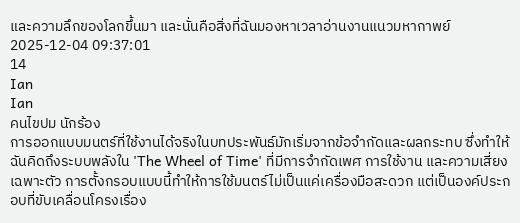และความลึกของโลกขึ้นมา และนั่นคือสิ่งที่ฉันมองหาเวลาอ่านงานแนวมหากาพย์
2025-12-04 09:37:01
14
Ian
Ian
คนไขปม นักร้อง
การออกแบบมนตร์ที่ใช้งานได้จริงในบทประพันธ์มักเริ่มจากข้อจำกัดและผลกระทบ ซึ่งทำให้ฉันคิดถึงระบบพลังใน 'The Wheel of Time' ที่มีการจำกัดเพศ การใช้งาน และความเสี่ยงเฉพาะตัว การตั้งกรอบแบบนี้ทำให้การใช้มนตร์ไม่เป็นแค่เครื่องมือสะดวก แต่เป็นองค์ประกอบที่ขับเคลื่อนโครงเรื่อง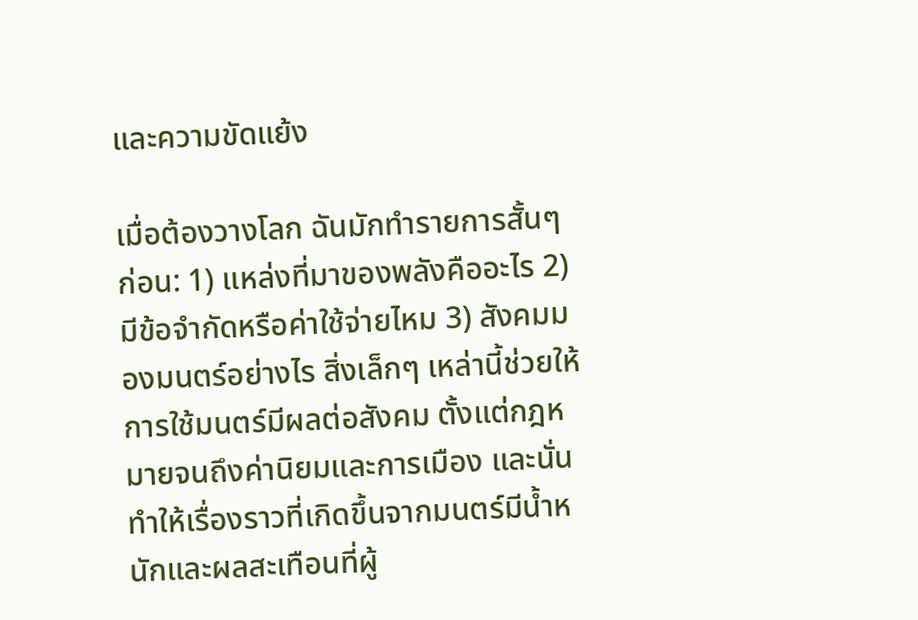และความขัดแย้ง

เมื่อต้องวางโลก ฉันมักทำรายการสั้นๆ ก่อน: 1) แหล่งที่มาของพลังคืออะไร 2) มีข้อจำกัดหรือค่าใช้จ่ายไหม 3) สังคมมองมนตร์อย่างไร สิ่งเล็กๆ เหล่านี้ช่วยให้การใช้มนตร์มีผลต่อสังคม ตั้งแต่กฎหมายจนถึงค่านิยมและการเมือง และนั่นทำให้เรื่องราวที่เกิดขึ้นจากมนตร์มีน้ำหนักและผลสะเทือนที่ผู้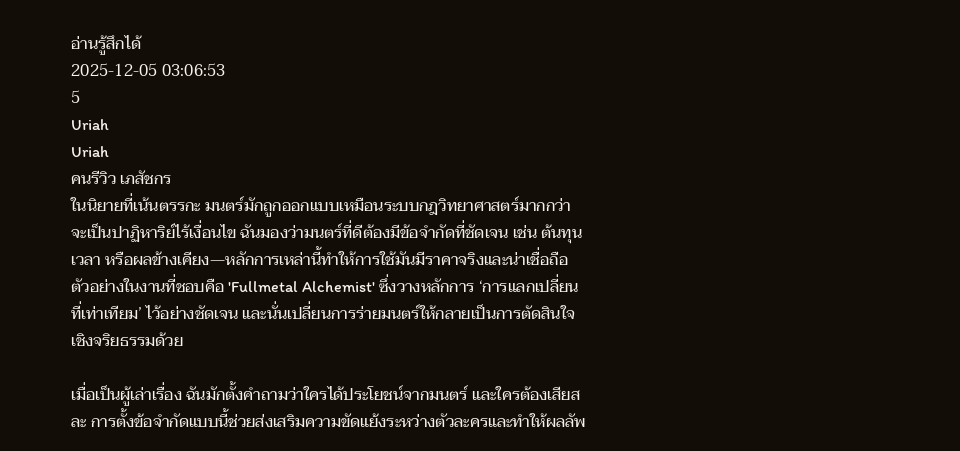อ่านรู้สึกได้
2025-12-05 03:06:53
5
Uriah
Uriah
คนรีวิว เภสัชกร
ในนิยายที่เน้นตรรกะ มนตร์มักถูกออกแบบเหมือนระบบกฎวิทยาศาสตร์มากกว่าจะเป็นปาฏิหาริย์ไร้เงื่อนไข ฉันมองว่ามนตร์ที่ดีต้องมีข้อจำกัดที่ชัดเจน เช่น ต้นทุน เวลา หรือผลข้างเคียง—หลักการเหล่านี้ทำให้การใช้มันมีราคาจริงและน่าเชื่อถือ ตัวอย่างในงานที่ชอบคือ 'Fullmetal Alchemist' ซึ่งวางหลักการ ‘การแลกเปลี่ยนที่เท่าเทียม’ ไว้อย่างชัดเจน และนั่นเปลี่ยนการร่ายมนตร์ให้กลายเป็นการตัดสินใจเชิงจริยธรรมด้วย

เมื่อเป็นผู้เล่าเรื่อง ฉันมักตั้งคำถามว่าใครได้ประโยชน์จากมนตร์ และใครต้องเสียสละ การตั้งข้อจำกัดแบบนี้ช่วยส่งเสริมความขัดแย้งระหว่างตัวละครและทำให้ผลลัพ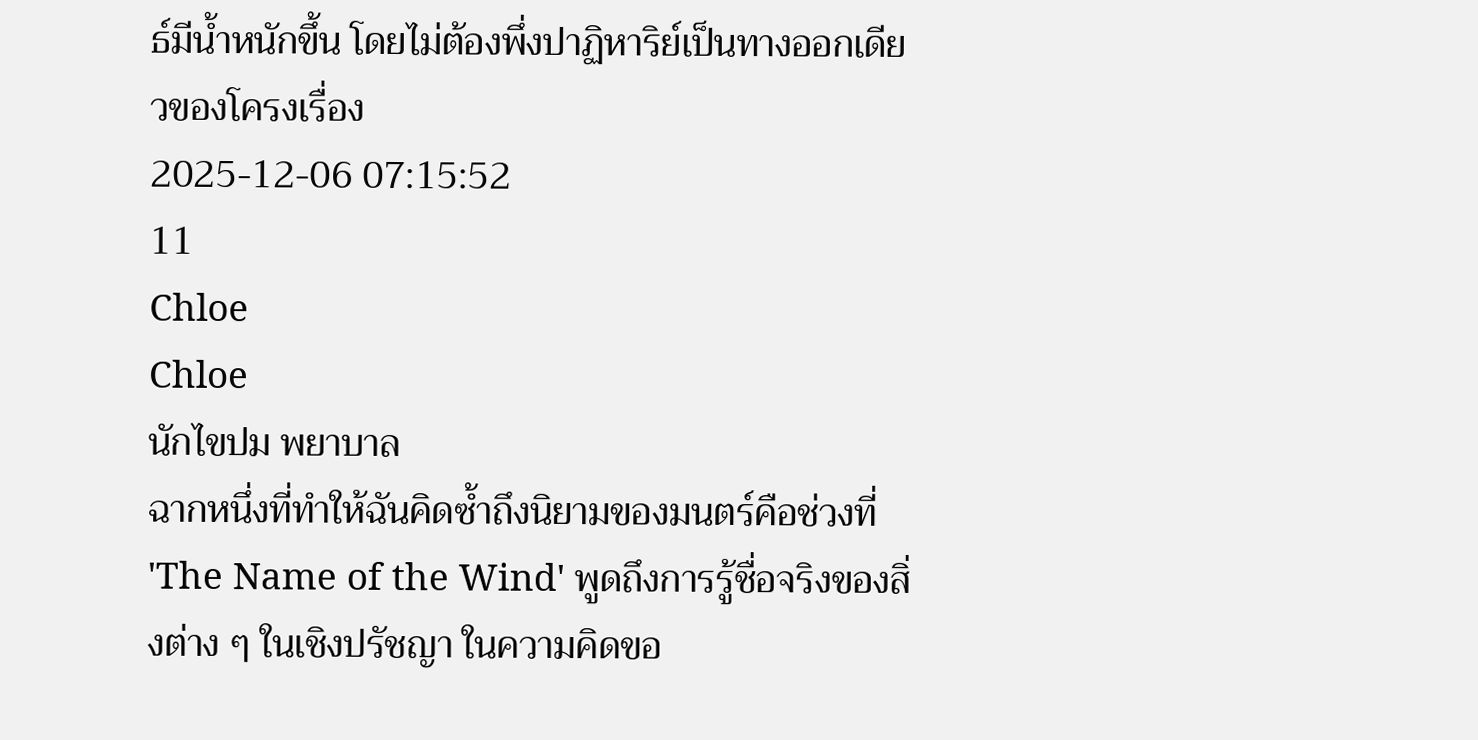ธ์มีน้ำหนักขึ้น โดยไม่ต้องพึ่งปาฏิหาริย์เป็นทางออกเดียวของโครงเรื่อง
2025-12-06 07:15:52
11
Chloe
Chloe
นักไขปม พยาบาล
ฉากหนึ่งที่ทำให้ฉันคิดซ้ำถึงนิยามของมนตร์คือช่วงที่ 'The Name of the Wind' พูดถึงการรู้ชื่อจริงของสิ่งต่าง ๆ ในเชิงปรัชญา ในความคิดขอ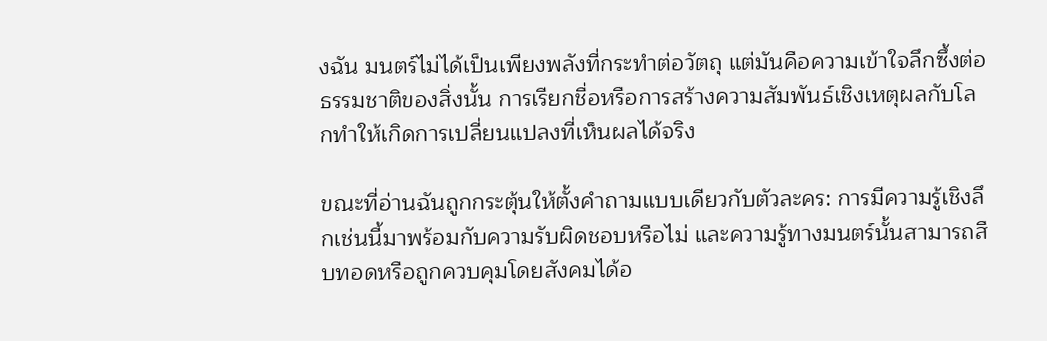งฉัน มนตร์ไม่ได้เป็นเพียงพลังที่กระทำต่อวัตถุ แต่มันคือความเข้าใจลึกซึ้งต่อธรรมชาติของสิ่งนั้น การเรียกชื่อหรือการสร้างความสัมพันธ์เชิงเหตุผลกับโลกทำให้เกิดการเปลี่ยนแปลงที่เห็นผลได้จริง

ขณะที่อ่านฉันถูกกระตุ้นให้ตั้งคำถามแบบเดียวกับตัวละคร: การมีความรู้เชิงลึกเช่นนี้มาพร้อมกับความรับผิดชอบหรือไม่ และความรู้ทางมนตร์นั้นสามารถสืบทอดหรือถูกควบคุมโดยสังคมได้อ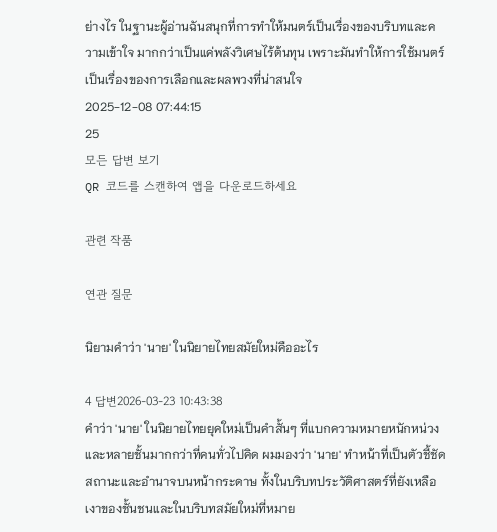ย่างไร ในฐานะผู้อ่านฉันสนุกที่การทำให้มนตร์เป็นเรื่องของบริบทและความเข้าใจ มากกว่าเป็นแค่พลังวิเศษไร้ต้นทุน เพราะมันทำให้การใช้มนตร์เป็นเรื่องของการเลือกและผลพวงที่น่าสนใจ
2025-12-08 07:44:15
25
모든 답변 보기
QR 코드를 스캔하여 앱을 다운로드하세요

관련 작품

연관 질문

นิยามคำว่า 'นาย' ในนิยายไทยสมัยใหม่คืออะไร

4 답변2026-03-23 10:43:38
คำว่า 'นาย' ในนิยายไทยยุคใหม่เป็นคำสั้นๆ ที่แบกความหมายหนักหน่วงและหลายชั้นมากกว่าที่คนทั่วไปคิด ผมมองว่า 'นาย' ทำหน้าที่เป็นตัวชี้ชัดสถานะและอำนาจบนหน้ากระดาษ ทั้งในบริบทประวัติศาสตร์ที่ยังเหลือเงาของชั้นชนและในบริบทสมัยใหม่ที่หมาย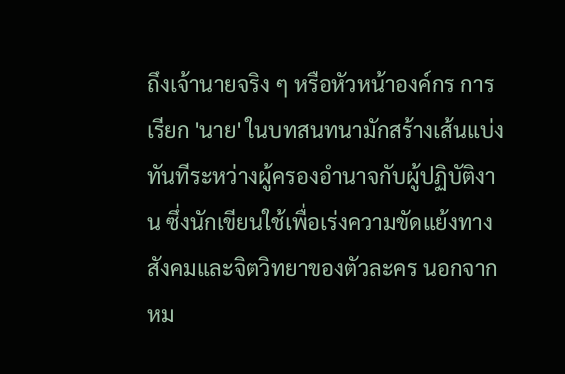ถึงเจ้านายจริง ๆ หรือหัวหน้าองค์กร การเรียก 'นาย' ในบทสนทนามักสร้างเส้นแบ่งทันทีระหว่างผู้ครองอำนาจกับผู้ปฏิบัติงาน ซึ่งนักเขียนใช้เพื่อเร่งความขัดแย้งทางสังคมและจิตวิทยาของตัวละคร นอกจากหม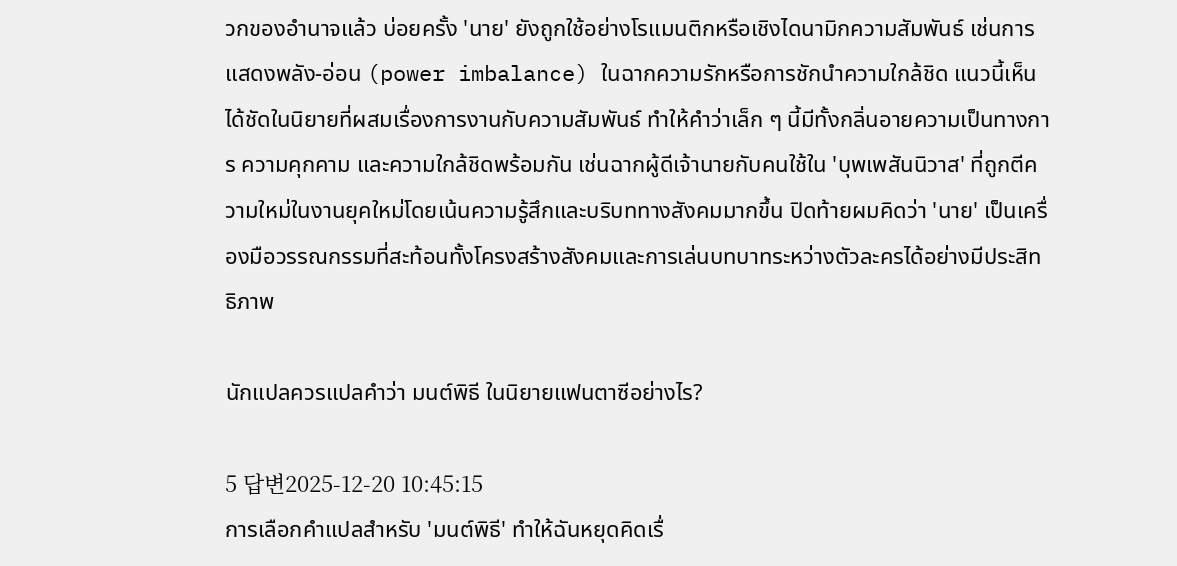วกของอำนาจแล้ว บ่อยครั้ง 'นาย' ยังถูกใช้อย่างโรแมนติกหรือเชิงไดนามิกความสัมพันธ์ เช่นการแสดงพลัง-อ่อน (power imbalance) ในฉากความรักหรือการชักนำความใกล้ชิด แนวนี้เห็นได้ชัดในนิยายที่ผสมเรื่องการงานกับความสัมพันธ์ ทำให้คำว่าเล็ก ๆ นี้มีทั้งกลิ่นอายความเป็นทางการ ความคุกคาม และความใกล้ชิดพร้อมกัน เช่นฉากผู้ดีเจ้านายกับคนใช้ใน 'บุพเพสันนิวาส' ที่ถูกตีความใหม่ในงานยุคใหม่โดยเน้นความรู้สึกและบริบททางสังคมมากขึ้น ปิดท้ายผมคิดว่า 'นาย' เป็นเครื่องมือวรรณกรรมที่สะท้อนทั้งโครงสร้างสังคมและการเล่นบทบาทระหว่างตัวละครได้อย่างมีประสิทธิภาพ

นักแปลควรแปลคำว่า มนต์พิธี ในนิยายแฟนตาซีอย่างไร?

5 답변2025-12-20 10:45:15
การเลือกคำแปลสำหรับ 'มนต์พิธี' ทำให้ฉันหยุดคิดเรื่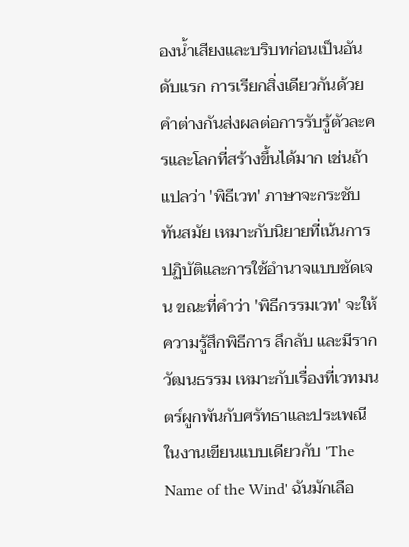องน้ำเสียงและบริบทก่อนเป็นอันดับแรก การเรียกสิ่งเดียวกันด้วยคำต่างกันส่งผลต่อการรับรู้ตัวละครและโลกที่สร้างขึ้นได้มาก เช่นถ้าแปลว่า 'พิธีเวท' ภาษาจะกระชับ ทันสมัย เหมาะกับนิยายที่เน้นการปฏิบัติและการใช้อำนาจแบบชัดเจน ขณะที่คำว่า 'พิธีกรรมเวท' จะให้ความรู้สึกพิธีการ ลึกลับ และมีรากวัฒนธรรม เหมาะกับเรื่องที่เวทมนตร์ผูกพันกับศรัทธาและประเพณี ในงานเขียนแบบเดียวกับ 'The Name of the Wind' ฉันมักเลือ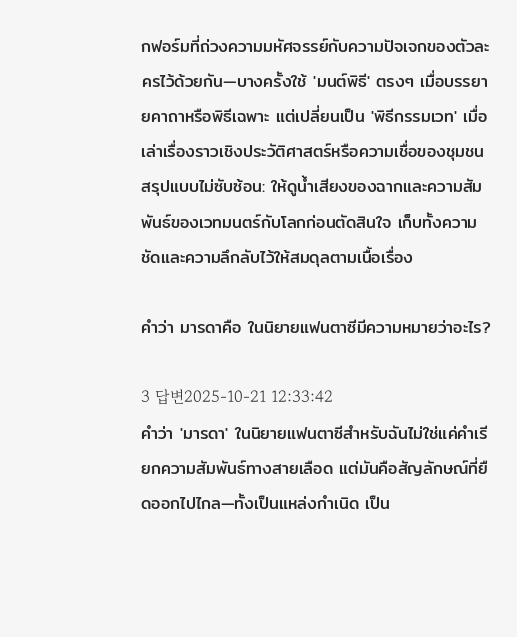กฟอร์มที่ถ่วงความมหัศจรรย์กับความปัจเจกของตัวละครไว้ด้วยกัน—บางครั้งใช้ 'มนต์พิธี' ตรงๆ เมื่อบรรยายคาถาหรือพิธีเฉพาะ แต่เปลี่ยนเป็น 'พิธีกรรมเวท' เมื่อเล่าเรื่องราวเชิงประวัติศาสตร์หรือความเชื่อของชุมชน สรุปแบบไม่ซับซ้อน: ให้ดูน้ำเสียงของฉากและความสัมพันธ์ของเวทมนตร์กับโลกก่อนตัดสินใจ เก็บทั้งความชัดและความลึกลับไว้ให้สมดุลตามเนื้อเรื่อง

คำว่า มารดาคือ ในนิยายแฟนตาซีมีความหมายว่าอะไร?

3 답변2025-10-21 12:33:42
คำว่า 'มารดา' ในนิยายแฟนตาซีสำหรับฉันไม่ใช่แค่คำเรียกความสัมพันธ์ทางสายเลือด แต่มันคือสัญลักษณ์ที่ยืดออกไปไกล—ทั้งเป็นแหล่งกำเนิด เป็น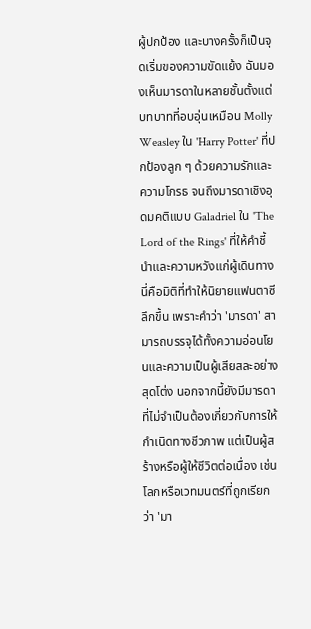ผู้ปกป้อง และบางครั้งก็เป็นจุดเริ่มของความขัดแย้ง ฉันมองเห็นมารดาในหลายชั้นตั้งแต่บทบาทที่อบอุ่นเหมือน Molly Weasley ใน 'Harry Potter' ที่ปกป้องลูก ๆ ด้วยความรักและความโกรธ จนถึงมารดาเชิงอุดมคติแบบ Galadriel ใน 'The Lord of the Rings' ที่ให้คำชี้นำและความหวังแก่ผู้เดินทาง นี่คือมิติที่ทำให้นิยายแฟนตาซีลึกขึ้น เพราะคำว่า 'มารดา' สามารถบรรจุได้ทั้งความอ่อนโยนและความเป็นผู้เสียสละอย่างสุดโต่ง นอกจากนี้ยังมีมารดาที่ไม่จำเป็นต้องเกี่ยวกับการให้กำเนิดทางชีวภาพ แต่เป็นผู้สร้างหรือผู้ให้ชีวิตต่อเนื่อง เช่นโลกหรือเวทมนตร์ที่ถูกเรียกว่า 'มา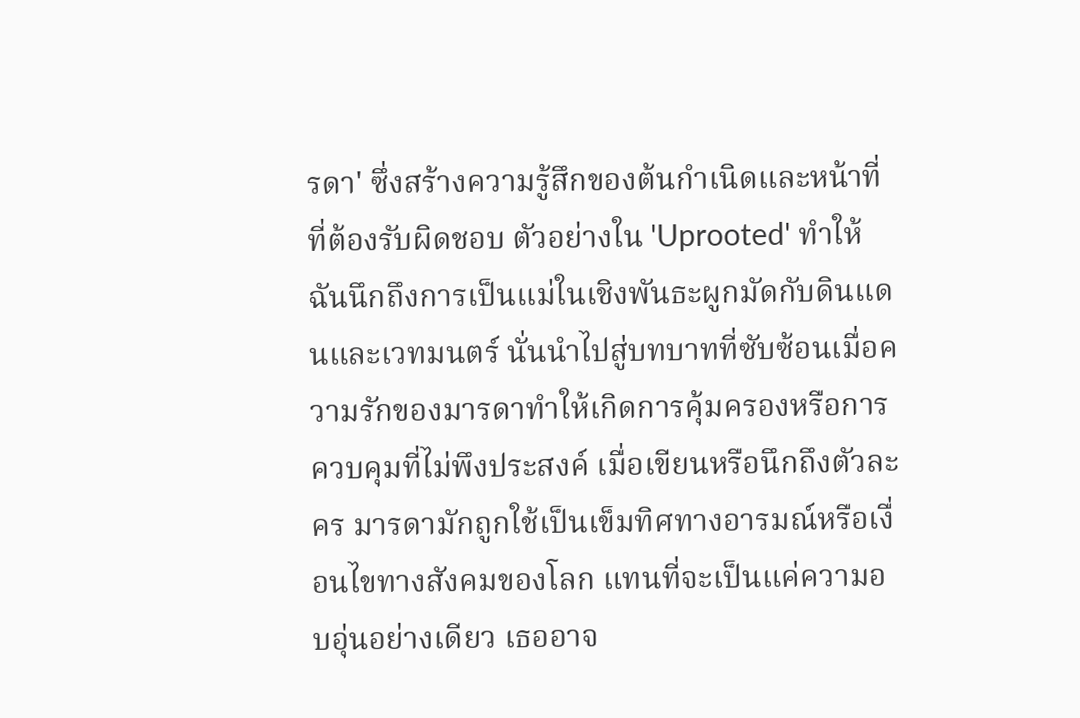รดา' ซึ่งสร้างความรู้สึกของต้นกำเนิดและหน้าที่ที่ต้องรับผิดชอบ ตัวอย่างใน 'Uprooted' ทำให้ฉันนึกถึงการเป็นแม่ในเชิงพันธะผูกมัดกับดินแดนและเวทมนตร์ นั่นนำไปสู่บทบาทที่ซับซ้อนเมื่อความรักของมารดาทำให้เกิดการคุ้มครองหรือการควบคุมที่ไม่พึงประสงค์ เมื่อเขียนหรือนึกถึงตัวละคร มารดามักถูกใช้เป็นเข็มทิศทางอารมณ์หรือเงื่อนไขทางสังคมของโลก แทนที่จะเป็นแค่ความอบอุ่นอย่างเดียว เธออาจ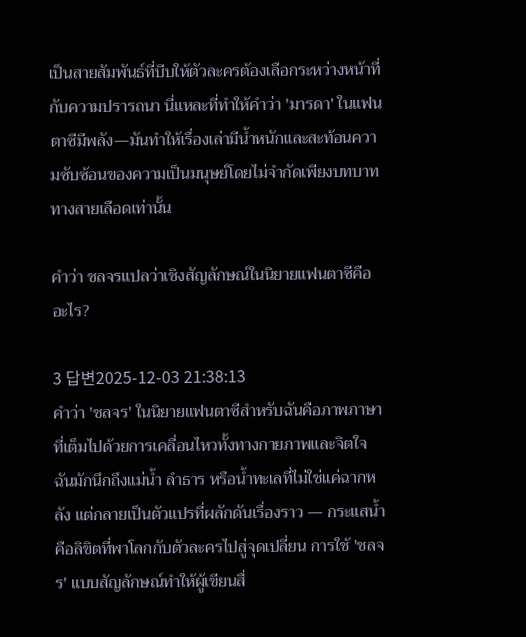เป็นสายสัมพันธ์ที่บีบให้ตัวละครต้องเลือกระหว่างหน้าที่กับความปรารถนา นี่แหละที่ทำให้คำว่า 'มารดา' ในแฟนตาซีมีพลัง—มันทำให้เรื่องเล่ามีน้ำหนักและสะท้อนความซับซ้อนของความเป็นมนุษย์โดยไม่จำกัดเพียงบทบาททางสายเลือดเท่านั้น

คำว่า ชลจรแปลว่าเชิงสัญลักษณ์ในนิยายแฟนตาซีคืออะไร?

3 답변2025-12-03 21:38:13
คำว่า 'ชลจร' ในนิยายแฟนตาซีสำหรับฉันคือภาพภาษาที่เต็มไปด้วยการเคลื่อนไหวทั้งทางกายภาพและจิตใจ ฉันมักนึกถึงแม่น้ำ ลำธาร หรือน้ำทะเลที่ไม่ใช่แค่ฉากหลัง แต่กลายเป็นตัวแปรที่ผลักดันเรื่องราว — กระแสน้ำคือลิขิตที่พาโลกกับตัวละครไปสู่จุดเปลี่ยน การใช้ 'ชลจร' แบบสัญลักษณ์ทำให้ผู้เขียนสื่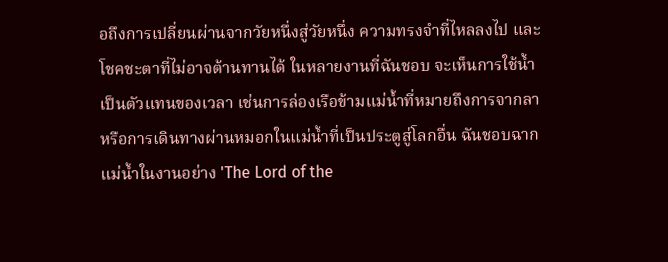อถึงการเปลี่ยนผ่านจากวัยหนึ่งสู่วัยหนึ่ง ความทรงจำที่ไหลลงไป และโชคชะตาที่ไม่อาจต้านทานได้ ในหลายงานที่ฉันชอบ จะเห็นการใช้น้ำเป็นตัวแทนของเวลา เช่นการล่องเรือข้ามแม่น้ำที่หมายถึงการจากลา หรือการเดินทางผ่านหมอกในแม่น้ำที่เป็นประตูสู่โลกอื่น ฉันชอบฉากแม่น้ำในงานอย่าง 'The Lord of the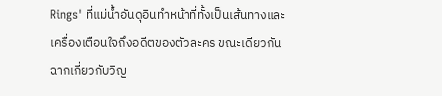Rings' ที่แม่น้ำอันดุอินทำหน้าที่ทั้งเป็นเส้นทางและเครื่องเตือนใจถึงอดีตของตัวละคร ขณะเดียวกันฉากเกี่ยวกับวิญ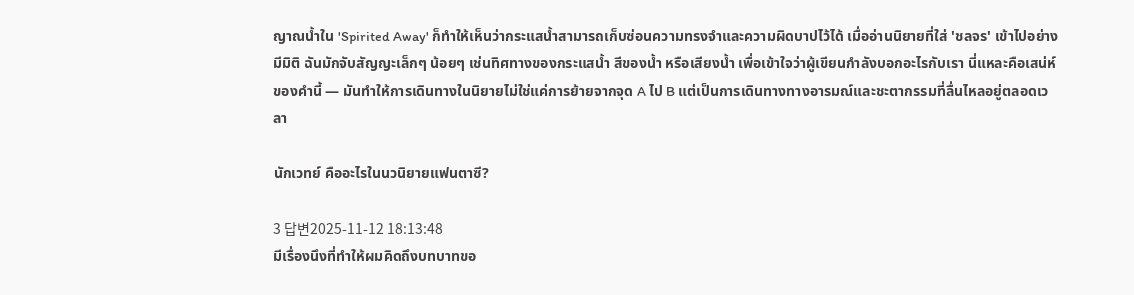ญาณน้ำใน 'Spirited Away' ก็ทำให้เห็นว่ากระแสน้ำสามารถเก็บซ่อนความทรงจำและความผิดบาปไว้ได้ เมื่ออ่านนิยายที่ใส่ 'ชลจร' เข้าไปอย่างมีมิติ ฉันมักจับสัญญะเล็กๆ น้อยๆ เช่นทิศทางของกระแสน้ำ สีของน้ำ หรือเสียงน้ำ เพื่อเข้าใจว่าผู้เขียนกำลังบอกอะไรกับเรา นี่แหละคือเสน่ห์ของคำนี้ — มันทำให้การเดินทางในนิยายไม่ใช่แค่การย้ายจากจุด A ไป B แต่เป็นการเดินทางทางอารมณ์และชะตากรรมที่ลื่นไหลอยู่ตลอดเวลา

นักเวทย์ คืออะไรในนวนิยายแฟนตาซี?

3 답변2025-11-12 18:13:48
มีเรื่องนึงที่ทำให้ผมคิดถึงบทบาทขอ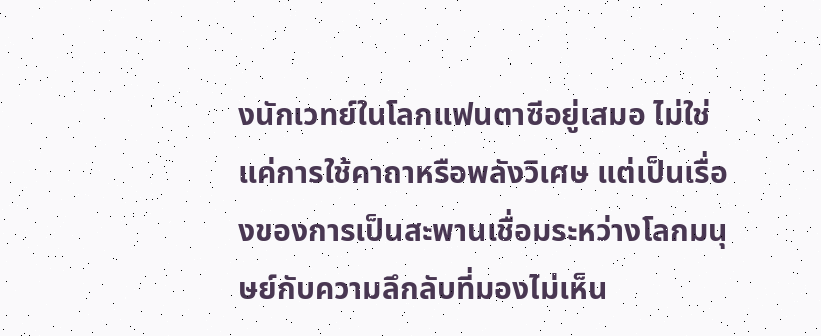งนักเวทย์ในโลกแฟนตาซีอยู่เสมอ ไม่ใช่แค่การใช้คาถาหรือพลังวิเศษ แต่เป็นเรื่องของการเป็นสะพานเชื่อมระหว่างโลกมนุษย์กับความลึกลับที่มองไม่เห็น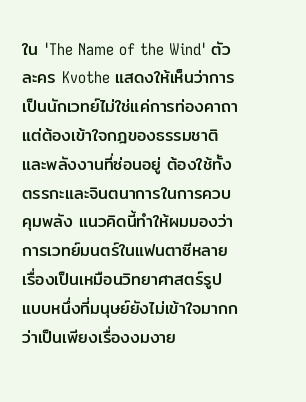ใน 'The Name of the Wind' ตัวละคร Kvothe แสดงให้เห็นว่าการเป็นนักเวทย์ไม่ใช่แค่การท่องคาถา แต่ต้องเข้าใจกฎของธรรมชาติและพลังงานที่ซ่อนอยู่ ต้องใช้ทั้งตรรกะและจินตนาการในการควบคุมพลัง แนวคิดนี้ทำให้ผมมองว่าการเวทย์มนตร์ในแฟนตาซีหลายเรื่องเป็นเหมือนวิทยาศาสตร์รูปแบบหนึ่งที่มนุษย์ยังไม่เข้าใจมากกว่าเป็นเพียงเรื่องงมงาย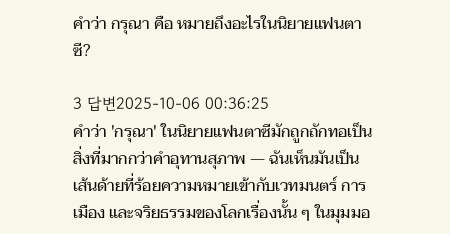คำว่า กรุณา คือ หมายถึงอะไรในนิยายแฟนตาซี?

3 답변2025-10-06 00:36:25
คำว่า 'กรุณา' ในนิยายแฟนตาซีมักถูกถักทอเป็นสิ่งที่มากกว่าคำอุทานสุภาพ — ฉันเห็นมันเป็นเส้นด้ายที่ร้อยความหมายเข้ากับเวทมนตร์ การเมือง และจริยธรรมของโลกเรื่องนั้น ๆ ในมุมมอ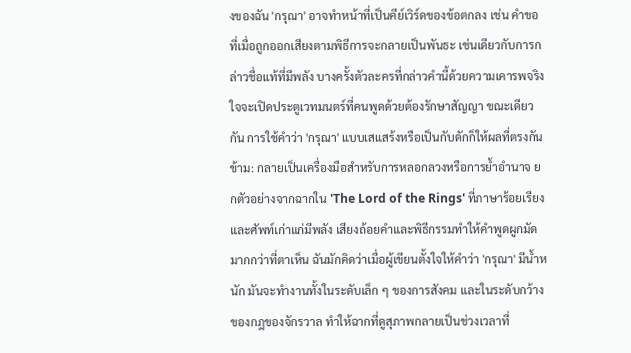งของฉัน 'กรุณา' อาจทำหน้าที่เป็นคีย์เวิร์ดของข้อตกลง เช่น คำขอที่เมื่อถูกออกเสียงตามพิธีการจะกลายเป็นพันธะ เช่นเดียวกับการกล่าวชื่อแท้ที่มีพลัง บางครั้งตัวละครที่กล่าวคำนี้ด้วยความเคารพจริงใจจะเปิดประตูเวทมนตร์ที่คนพูดด้วยต้องรักษาสัญญา ขณะเดียวกัน การใช้คำว่า 'กรุณา' แบบเสแสร้งหรือเป็นกับดักก็ให้ผลที่ตรงกันข้าม: กลายเป็นเครื่องมือสำหรับการหลอกลวงหรือการย้ำอำนาจ ยกตัวอย่างจากฉากใน 'The Lord of the Rings' ที่ภาษาร้อยเรียงและศัพท์เก่าแก่มีพลัง เสียงถ้อยคำและพิธีกรรมทำให้คำพูดผูกมัดมากกว่าที่ตาเห็น ฉันมักคิดว่าเมื่อผู้เขียนตั้งใจให้คำว่า 'กรุณา' มีน้ำหนัก มันจะทำงานทั้งในระดับเล็ก ๆ ของการสังคม และในระดับกว้างของกฎของจักรวาล ทำให้ฉากที่ดูสุภาพกลายเป็นช่วงเวลาที่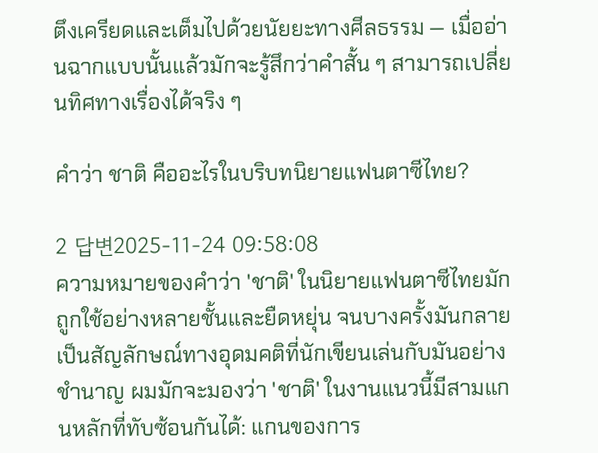ตึงเครียดและเต็มไปด้วยนัยยะทางศีลธรรม — เมื่ออ่านฉากแบบนั้นแล้วมักจะรู้สึกว่าคำสั้น ๆ สามารถเปลี่ยนทิศทางเรื่องได้จริง ๆ

คำว่า ชาติ คืออะไรในบริบทนิยายแฟนตาซีไทย?

2 답변2025-11-24 09:58:08
ความหมายของคำว่า 'ชาติ' ในนิยายแฟนตาซีไทยมักถูกใช้อย่างหลายชั้นและยืดหยุ่น จนบางครั้งมันกลายเป็นสัญลักษณ์ทางอุดมคติที่นักเขียนเล่นกับมันอย่างชำนาญ ผมมักจะมองว่า 'ชาติ' ในงานแนวนี้มีสามแกนหลักที่ทับซ้อนกันได้: แกนของการ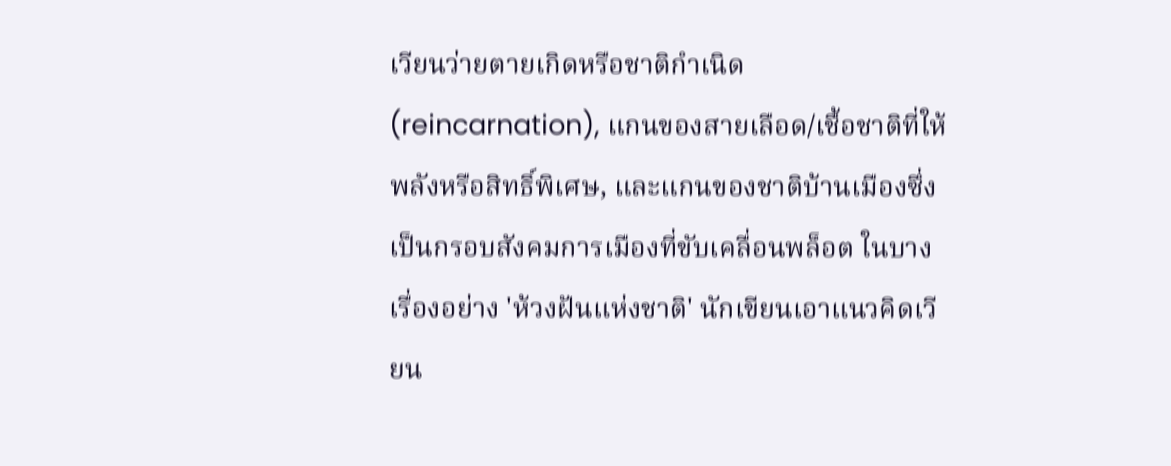เวียนว่ายตายเกิดหรือชาติกำเนิด (reincarnation), แกนของสายเลือด/เชื้อชาติที่ให้พลังหรือสิทธิ์พิเศษ, และแกนของชาติบ้านเมืองซึ่งเป็นกรอบสังคมการเมืองที่ขับเคลื่อนพล็อต ในบางเรื่องอย่าง 'ห้วงฝันแห่งชาติ' นักเขียนเอาแนวคิดเวียน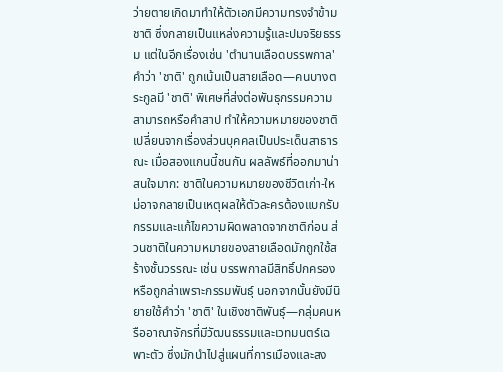ว่ายตายเกิดมาทำให้ตัวเอกมีความทรงจำข้ามชาติ ซึ่งกลายเป็นแหล่งความรู้และปมจริยธรรม แต่ในอีกเรื่องเช่น 'ตำนานเลือดบรรพกาล' คำว่า 'ชาติ' ถูกเน้นเป็นสายเลือด—คนบางตระกูลมี 'ชาติ' พิเศษที่ส่งต่อพันธุกรรมความสามารถหรือคำสาป ทำให้ความหมายของชาติเปลี่ยนจากเรื่องส่วนบุคคลเป็นประเด็นสาธารณะ เมื่อสองแกนนี้ชนกัน ผลลัพธ์ที่ออกมาน่าสนใจมาก: ชาติในความหมายของชีวิตเก่า-ใหม่อาจกลายเป็นเหตุผลให้ตัวละครต้องแบกรับกรรมและแก้ไขความผิดพลาดจากชาติก่อน ส่วนชาติในความหมายของสายเลือดมักถูกใช้สร้างชั้นวรรณะ เช่น บรรพกาลมีสิทธิ์ปกครองหรือถูกล่าเพราะกรรมพันธุ์ นอกจากนั้นยังมีนิยายใช้คำว่า 'ชาติ' ในเชิงชาติพันธุ์—กลุ่มคนหรืออาณาจักรที่มีวัฒนธรรมและเวทมนตร์เฉพาะตัว ซึ่งมักนำไปสู่แผนที่การเมืองและสง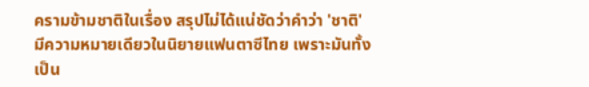ครามข้ามชาติในเรื่อง สรุปไม่ได้แน่ชัดว่าคำว่า 'ชาติ' มีความหมายเดียวในนิยายแฟนตาซีไทย เพราะมันทั้งเป็น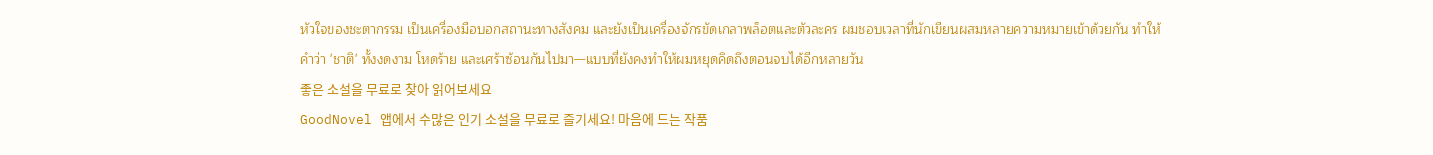หัวใจของชะตากรรม เป็นเครื่องมือบอกสถานะทางสังคม และยังเป็นเครื่องจักรขัดเกลาพล็อตและตัวละคร ผมชอบเวลาที่นักเขียนผสมหลายความหมายเข้าด้วยกัน ทำให้คำว่า 'ชาติ' ทั้งงดงาม โหดร้าย และเศร้าซ้อนกันไปมา—แบบที่ยังคงทำให้ผมหยุดคิดถึงตอนจบได้อีกหลายวัน
좋은 소설을 무료로 찾아 읽어보세요
GoodNovel 앱에서 수많은 인기 소설을 무료로 즐기세요! 마음에 드는 작품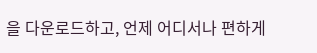을 다운로드하고, 언제 어디서나 편하게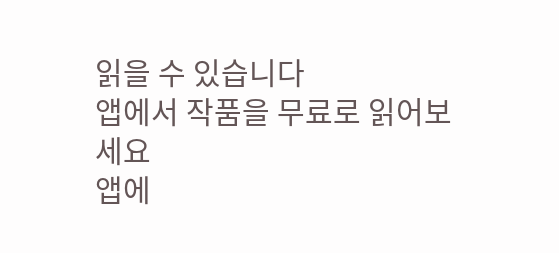읽을 수 있습니다
앱에서 작품을 무료로 읽어보세요
앱에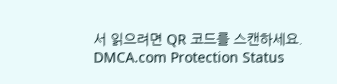서 읽으려면 QR 코드를 스캔하세요.
DMCA.com Protection Status